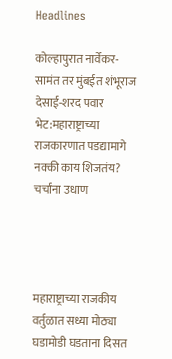Headlines

कोल्हापुरात नार्वेकर-सामंत तर मुंबईत शंभूराज देसाई-शरद पवार भेट:महाराष्ट्राच्या राजकारणात पडद्यामागे नक्की काय शिजतंय? चर्चांना उधाण




महाराष्ट्राच्या राजकीय वर्तुळात सध्या मोठ्या घडामोडी घडताना दिसत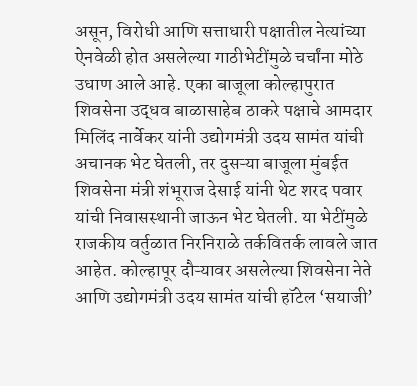असून, विरोधी आणि सत्ताधारी पक्षातील नेत्यांच्या ऐनवेळी होत असलेल्या गाठीभेटींमुळे चर्चांना मोठे उधाण आले आहे. एका बाजूला कोल्हापुरात शिवसेना उद्धव बाळासाहेब ठाकरे पक्षाचे आमदार मिलिंद नार्वेकर यांनी उद्योगमंत्री उदय सामंत यांची अचानक भेट घेतली, तर दुसऱ्या बाजूला मुंबईत शिवसेना मंत्री शंभूराज देसाई यांनी थेट शरद पवार यांची निवासस्थानी जाऊन भेट घेतली. या भेटींमुळे राजकीय वर्तुळात निरनिराळे तर्कवितर्क लावले जात आहेत. कोल्हापूर दौऱ्यावर असलेल्या शिवसेना नेते आणि उद्योगमंत्री उदय सामंत यांची हॉटेल ‘सयाजी’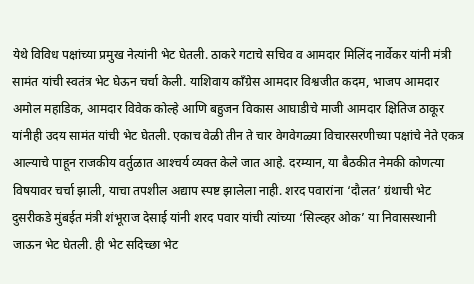येथे विविध पक्षांच्या प्रमुख नेत्यांनी भेट घेतली. ठाकरे गटाचे सचिव व आमदार मिलिंद नार्वेकर यांनी मंत्री सामंत यांची स्वतंत्र भेट घेऊन चर्चा केली. याशिवाय काँग्रेस आमदार विश्वजीत कदम, भाजप आमदार अमोल महाडिक, आमदार विवेक कोल्हे आणि बहुजन विकास आघाडीचे माजी आमदार क्षितिज ठाकूर यांनीही उदय सामंत यांची भेट घेतली. एकाच वेळी तीन ते चार वेगवेगळ्या विचारसरणीच्या पक्षांचे नेते एकत्र आल्याचे पाहून राजकीय वर्तुळात आश्‍चर्य व्यक्त केले जात आहे. दरम्यान, या बैठकीत नेमकी कोणत्या विषयावर चर्चा झाली, याचा तपशील अद्याप स्पष्ट झालेला नाही. शरद पवारांना ‘दौलत’ ग्रंथाची भेट दुसरीकडे मुंबईत मंत्री शंभूराज देसाई यांनी शरद पवार यांची त्यांच्या ‘सिल्व्हर ओक’ या निवासस्थानी जाऊन भेट घेतली. ही भेट सदिच्छा भेट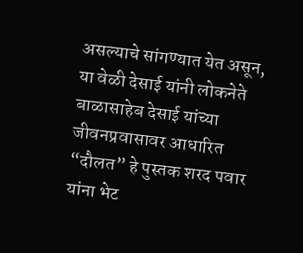असल्याचे सांगण्यात येत असून, या वेळी देसाई यांनी लोकनेते बाळासाहेब देसाई यांच्या जीवनप्रवासावर आधारित “दौलत” हे पुस्तक शरद पवार यांना भेट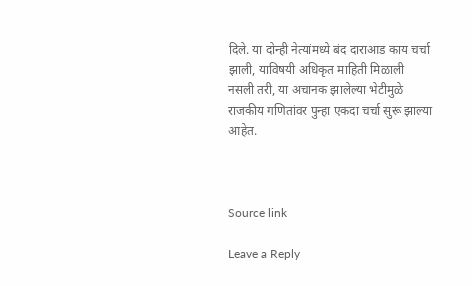दिले. या दोन्ही नेत्यांमध्ये बंद दाराआड काय चर्चा झाली, याविषयी अधिकृत माहिती मिळाली नसली तरी, या अचानक झालेल्या भेटीमुळे राजकीय गणितांवर पुन्हा एकदा चर्चा सुरू झाल्या आहेत.



Source link

Leave a Reply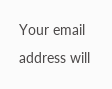Your email address will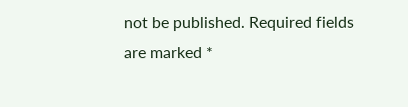not be published. Required fields are marked *